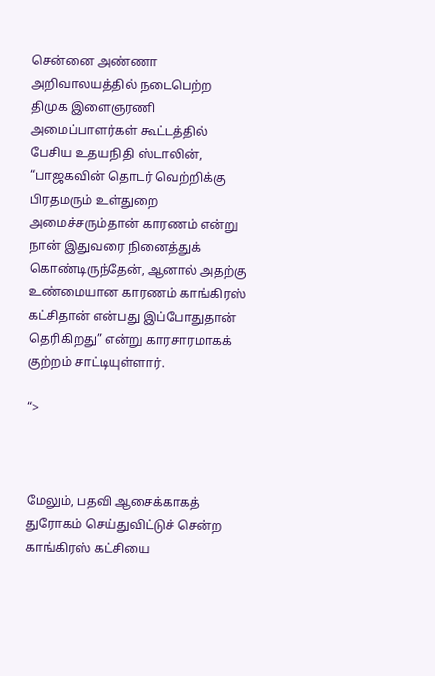சென்னை அண்ணா அறிவாலயத்தில் நடைபெற்ற திமுக இளைஞரணி அமைப்பாளர்கள் கூட்டத்தில் பேசிய உதயநிதி ஸ்டாலின், “பாஜகவின் தொடர் வெற்றிக்கு பிரதமரும் உள்துறை அமைச்சரும்தான் காரணம் என்று நான் இதுவரை நினைத்துக் கொண்டிருந்தேன், ஆனால் அதற்கு உண்மையான காரணம் காங்கிரஸ் கட்சிதான் என்பது இப்போதுதான் தெரிகிறது” என்று காரசாரமாகக் குற்றம் சாட்டியுள்ளார்.

“>



மேலும், பதவி ஆசைக்காகத் துரோகம் செய்துவிட்டுச் சென்ற காங்கிரஸ் கட்சியை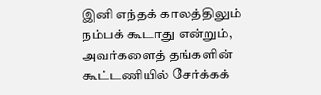இனி எந்தக் காலத்திலும் நம்பக் கூடாது என்றும், அவர்களைத் தங்களின் கூட்டணியில் சேர்க்கக்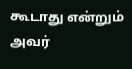கூடாது என்றும் அவர்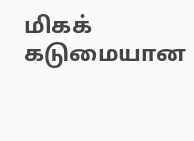மிகக் கடுமையான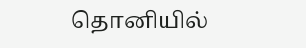தொனியில்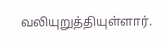வலியுறுத்தியுள்ளார்.